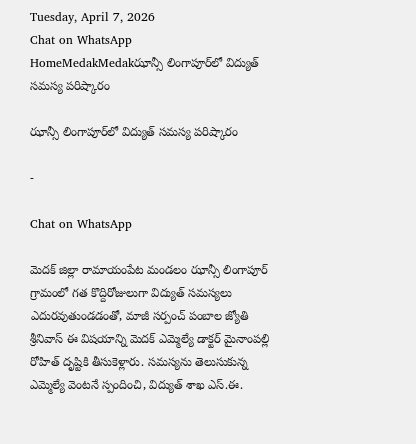Tuesday, April 7, 2026
Chat on WhatsApp
HomeMedakMedakఝాన్సీ లింగాపూర్‌లో విద్యుత్ సమస్య పరిష్కారం

ఝాన్సీ లింగాపూర్‌లో విద్యుత్ సమస్య పరిష్కారం

-

Chat on WhatsApp

మెదక్ జిల్లా రామాయంపేట మండలం ఝాన్సీ లింగాపూర్ గ్రామంలో గత కొద్దిరోజులుగా విద్యుత్ సమస్యలు ఎదురవుతుండడంతో, మాజీ సర్పంచ్ పంబాల జ్యోతి శ్రీనివాస్ ఈ విషయాన్ని మెదక్ ఎమ్మెల్యే డాక్టర్ మైనాంపల్లి రోహిత్ దృష్టికి తీసుకెళ్లారు. సమస్యను తెలుసుకున్న ఎమ్మెల్యే వెంటనే స్పందించి, విద్యుత్ శాఖ ఎస్.ఈ.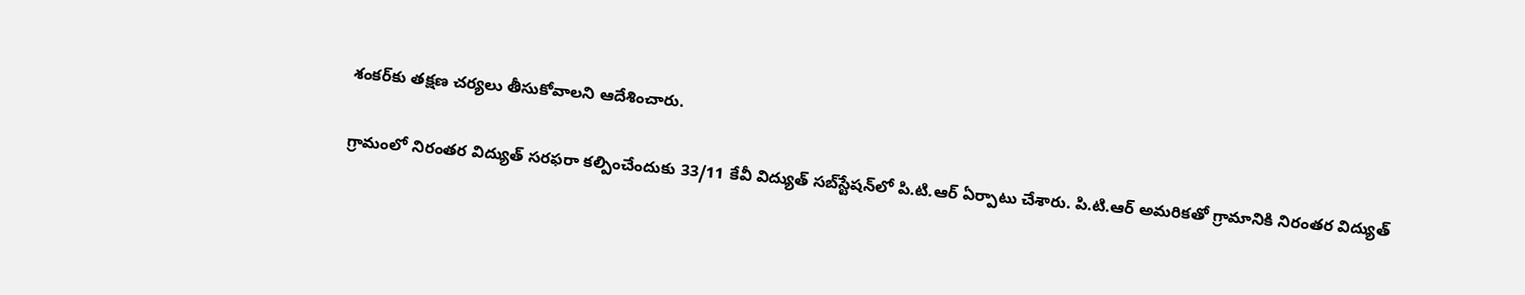శంకర్‌కు తక్షణ చర్యలు తీసుకోవాలని ఆదేశించారు.

గ్రామంలో నిరంతర విద్యుత్ సరఫరా కల్పించేందుకు 33/11 కేవీ విద్యుత్ సబ్‌స్టేషన్‌లో పి.టి.ఆర్ ఏర్పాటు చేశారు. పి.టి.ఆర్ అమరికతో గ్రామానికి నిరంతర విద్యుత్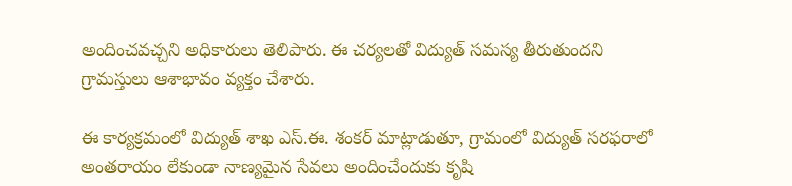అందించవచ్చని అధికారులు తెలిపారు. ఈ చర్యలతో విద్యుత్ సమస్య తీరుతుందని గ్రామస్తులు ఆశాభావం వ్యక్తం చేశారు.

ఈ కార్యక్రమంలో విద్యుత్ శాఖ ఎస్.ఈ. శంకర్ మాట్లాడుతూ, గ్రామంలో విద్యుత్ సరఫరాలో అంతరాయం లేకుండా నాణ్యమైన సేవలు అందించేందుకు కృషి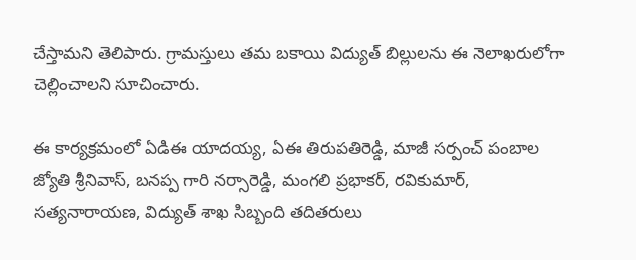చేస్తామని తెలిపారు. గ్రామస్తులు తమ బకాయి విద్యుత్ బిల్లులను ఈ నెలాఖరులోగా చెల్లించాలని సూచించారు.

ఈ కార్యక్రమంలో ఏడిఈ యాదయ్య, ఏఈ తిరుపతిరెడ్డి, మాజీ సర్పంచ్ పంబాల జ్యోతి శ్రీనివాస్, బనప్ప గారి నర్సారెడ్డి, మంగలి ప్రభాకర్, రవికుమార్, సత్యనారాయణ, విద్యుత్ శాఖ సిబ్బంది తదితరులు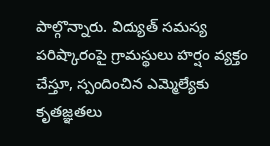పాల్గొన్నారు. విద్యుత్ సమస్య పరిష్కారంపై గ్రామస్థులు హర్షం వ్యక్తం చేస్తూ, స్పందించిన ఎమ్మెల్యేకు కృతజ్ఞతలు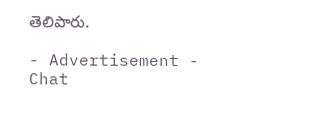తెలిపారు.

- Advertisement -
Chat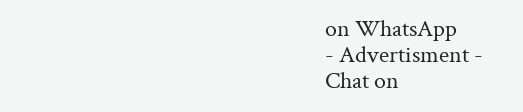on WhatsApp
- Advertisment -
Chat on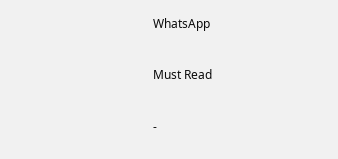WhatsApp

Must Read

-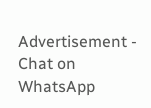Advertisement -
Chat on WhatsApp